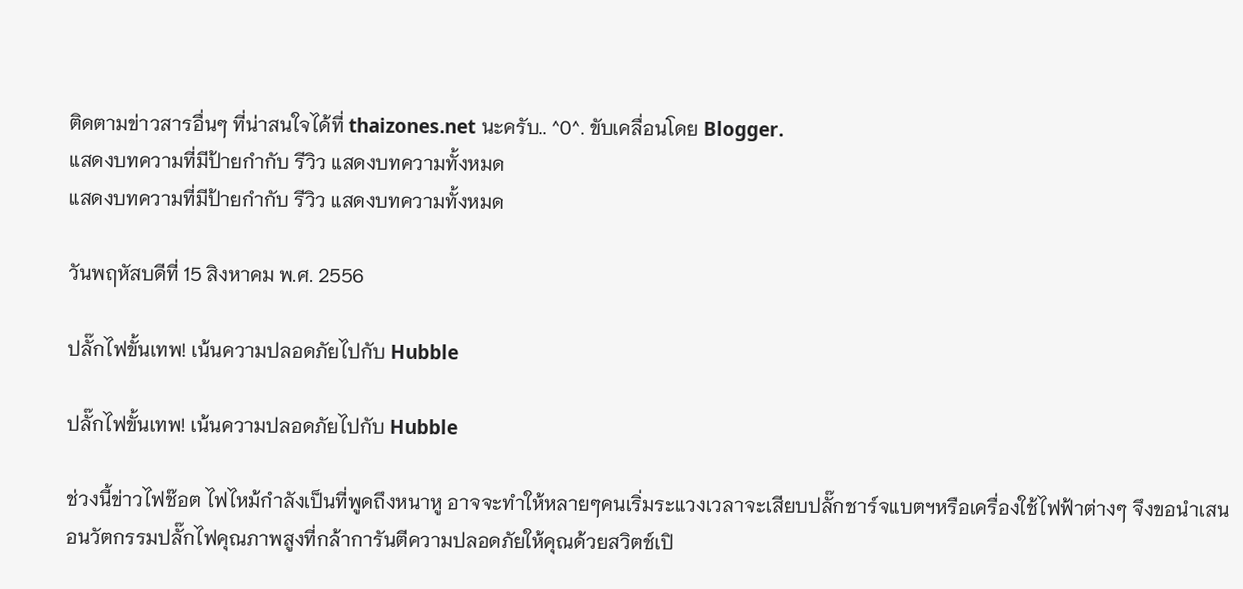ติดตามข่าวสารอื่นๆ ที่น่าสนใจได้ที่ thaizones.net นะครับ.. ^0^. ขับเคลื่อนโดย Blogger.
แสดงบทความที่มีป้ายกำกับ รีวิว แสดงบทความทั้งหมด
แสดงบทความที่มีป้ายกำกับ รีวิว แสดงบทความทั้งหมด

วันพฤหัสบดีที่ 15 สิงหาคม พ.ศ. 2556

ปลั๊กไฟขั้นเทพ! เน้นความปลอดภัยไปกับ Hubble

ปลั๊กไฟขั้นเทพ! เน้นความปลอดภัยไปกับ Hubble

ช่วงนี้ข่าวไฟช๊อต ไฟไหม้กำลังเป็นที่พูดถึงหนาหู อาจจะทำให้หลายๆคนเริ่มระแวงเวลาจะเสียบปลั๊กชาร์จแบตฯหรือเครื่องใช้ไฟฟ้าต่างๆ จึงขอนำเสนอนวัตกรรมปลั๊กไฟคุณภาพสูงที่กล้าการันตีความปลอดภัยให้คุณด้วยสวิตช์เปิ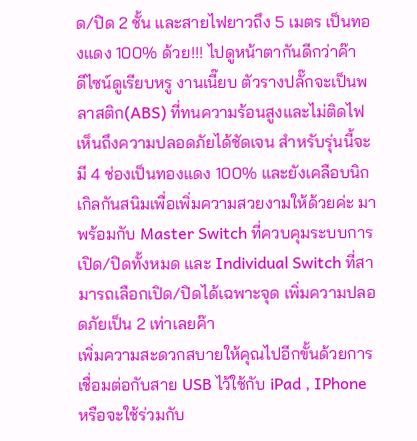ด/ปิด 2 ชั้น และสายไฟยาวถึง 5 เมตร เป็นทองแดง 100% ด้วย!!! ไปดูหน้าตากันดีกว่าค๊า
ดีไซน์ดูเรียบหรู งานเนี๊ยบ ตัวรางปลั๊กจะเป็นพลาสติก(ABS) ที่ทนความร้อนสูงและไม่ติดไฟ เห็นถึงความปลอดภัยได้ชัดเจน สำหรับรุ่นนี้จะมี 4 ช่องเป็นทองแดง 100% และยังเคลือบนิกเกิลกันสนิมเพื่อเพิ่มความสวยงามให้ด้วยค่ะ มาพร้อมกับ Master Switch ที่ควบคุมระบบการเปิด/ปิดทั้งหมด และ Individual Switch ที่สามารถเลือกเปิด/ปิดได้เฉพาะจุด เพิ่มความปลอดภัยเป็น 2 เท่าเลยค๊า
เพิ่มความสะดวกสบายให้คุณไปอีกขั้นด้วยการเชื่อมต่อกับสาย USB ไว้ใช้กับ iPad , IPhone หรือจะใช้ร่วมกับ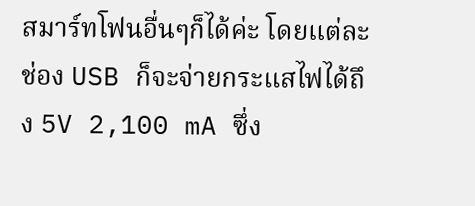สมาร์ทโฟนอื่นๆก็ได้ค่ะ โดยแต่ละช่อง USB ก็จะจ่ายกระแสไฟได้ถึง 5V 2,100 mA ซึ่ง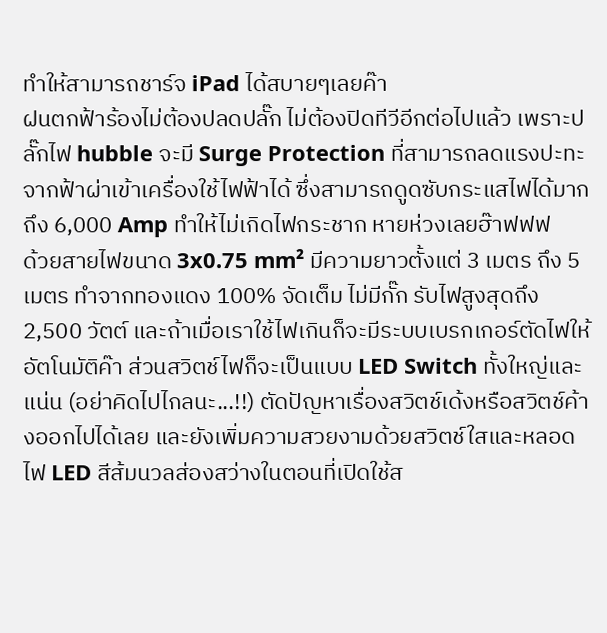ทำให้สามารถชาร์จ iPad ได้สบายๆเลยค๊า
ฝนตกฟ้าร้องไม่ต้องปลดปลั๊ก ไม่ต้องปิดทีวีอีกต่อไปแล้ว เพราะปลั๊กไฟ hubble จะมี Surge Protection ที่สามารถลดแรงปะทะจากฟ้าผ่าเข้าเครื่องใช้ไฟฟ้าได้ ซึ่งสามารถดูดซับกระแสไฟได้มากถึง 6,000 Amp ทำให้ไม่เกิดไฟกระชาก หายห่วงเลยฮ๊าฟฟฟ
ด้วยสายไฟขนาด 3x0.75 mm² มีความยาวตั้งแต่ 3 เมตร ถึง 5 เมตร ทำจากทองแดง 100% จัดเต็ม ไม่มีกั๊ก รับไฟสูงสุดถึง 2,500 วัตต์ และถ้าเมื่อเราใช้ไฟเกินก็จะมีระบบเบรกเกอร์ตัดไฟให้อัตโนมัติค๊า ส่วนสวิตช์ไฟก็จะเป็นแบบ LED Switch ทั้งใหญ่และแน่น (อย่าคิดไปไกลนะ...!!) ตัดปัญหาเรื่องสวิตช์เด้งหรือสวิตช์ค้างออกไปได้เลย และยังเพิ่มความสวยงามด้วยสวิตช์ใสและหลอดไฟ LED สีส้มนวลส่องสว่างในตอนที่เปิดใช้ส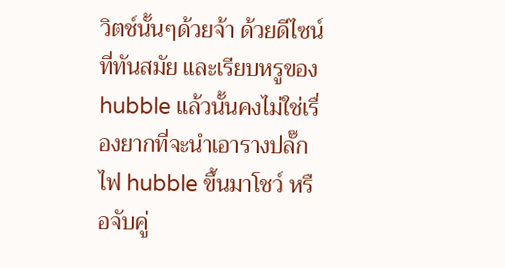วิตช์นั้นๆด้วยจ้า ด้วยดีไซน์ที่ทันสมัย และเรียบหรูของ hubble แล้วนั้นคงไม่ใช่เรื่องยากที่จะนำเอารางปลั๊กไฟ hubble ขึ้นมาโชว์ หรือจับคู่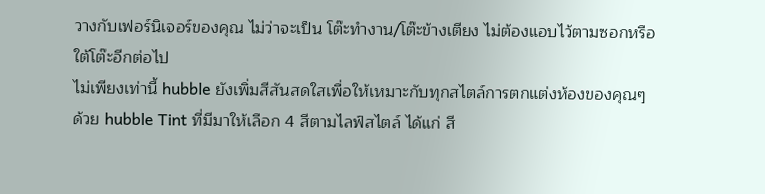วางกับเฟอร์นิเจอร์ของคุณ ไม่ว่าจะเป็น โต๊ะทำงาน/โต๊ะข้างเตียง ไม่ต้องแอบไว้ตามซอกหรือใต้โต๊ะอีกต่อไป
ไม่เพียงเท่านี้ hubble ยังเพิ่มสีสันสดใสเพื่อให้เหมาะกับทุกสไตล์การตกแต่งห้องของคุณๆ ด้วย hubble Tint ที่มีมาให้เลือก 4 สีตามไลฟ์สไตล์ ได้แก่ สี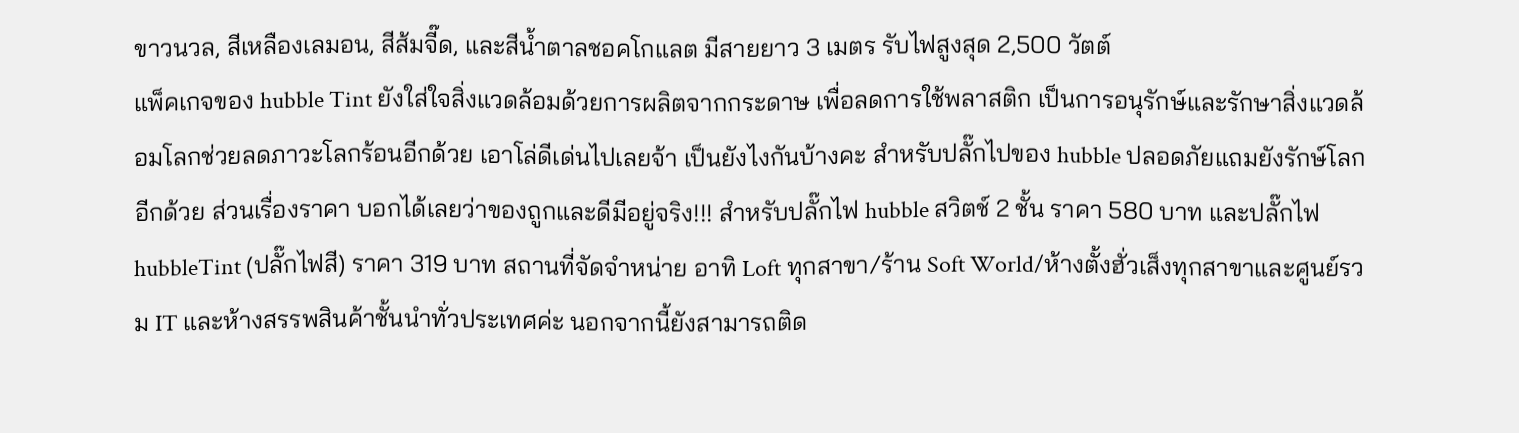ขาวนวล, สีเหลืองเลมอน, สีส้มจี๊ด, และสีน้ำตาลชอคโกแลต มีสายยาว 3 เมตร รับไฟสูงสุด 2,500 วัตต์
แพ็คเกจของ hubble Tint ยังใส่ใจสิ่งแวดล้อมด้วยการผลิตจากกระดาษ เพื่อลดการใช้พลาสติก เป็นการอนุรักษ์และรักษาสิ่งแวดล้อมโลกช่วยลดภาวะโลกร้อนอีกด้วย เอาโล่ดีเด่นไปเลยจ้า เป็นยังไงกันบ้างคะ สำหรับปลั๊กไปของ hubble ปลอดภัยแถมยังรักษ์โลกอีกด้วย ส่วนเรื่องราคา บอกได้เลยว่าของถูกและดีมีอยู่จริง!!! สำหรับปลั๊กไฟ hubble สวิตช์ 2 ชั้น ราคา 580 บาท และปลั๊กไฟ hubbleTint (ปลั๊กไฟสี) ราคา 319 บาท สถานที่จัดจำหน่าย อาทิ Loft ทุกสาขา/ร้าน Soft World/ห้างตั้งฮั่วเส็งทุกสาขาและศูนย์รวม IT และห้างสรรพสินค้าชั้นนำทั่วประเทศค่ะ นอกจากนี้ยังสามารถติด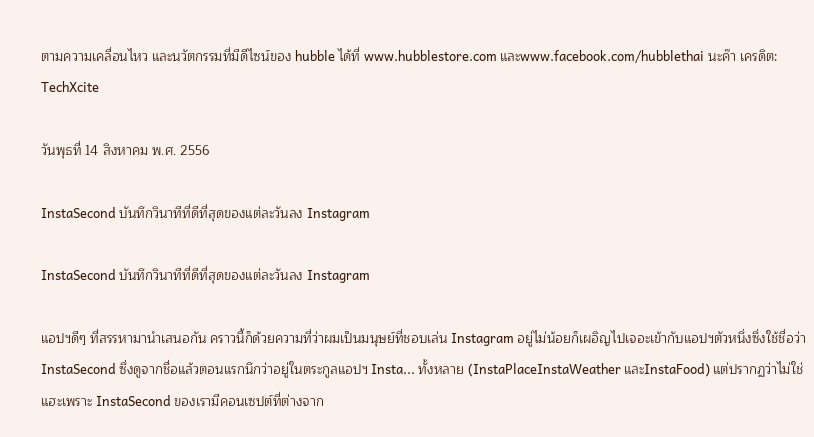ตามความเคลื่อนไหว และนวัตกรรมที่มีดีไซน์ของ hubble ได้ที่ www.hubblestore.com และwww.facebook.com/hubblethai นะค๊า เครดิต: TechXcite

วันพุธที่ 14 สิงหาคม พ.ศ. 2556

InstaSecond บันทึกวินาทีที่ดีที่สุดของแต่ละวันลง Instagram

InstaSecond บันทึกวินาทีที่ดีที่สุดของแต่ละวันลง Instagram

แอปฯดีๆ ที่สรรหามานำเสนอกัน คราวนี้ก็ด้วยความที่ว่าผมเป็นมนุษย์ที่ชอบเล่น Instagram อยู่ไม่น้อยก็เผอิญไปเจอะเข้ากับแอปฯตัวหนึ่งซึ่งใช้ชื่อว่า InstaSecond ซึ่งดูจากชื่อแล้วตอนแรกนึกว่าอยู่ในตระกูลแอปฯ Insta... ทั้งหลาย (InstaPlaceInstaWeather และInstaFood) แต่ปรากฏว่าไม่ใช่แฮะเพราะ InstaSecond ของเรามีคอนเซปต์ที่ต่างจาก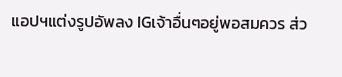แอปฯแต่งรูปอัพลง IGเจ้าอื่นๆอยู่พอสมควร ส่ว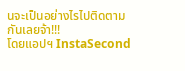นจะเป็นอย่างไรไปติดตามกันเลยจ้า!!!
โดยแอปฯ InstaSecond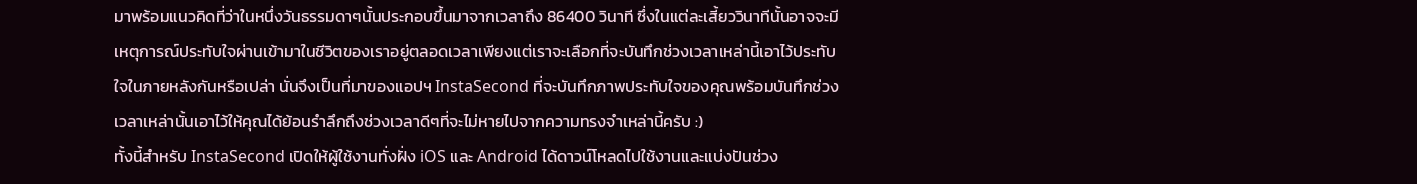มาพร้อมแนวคิดที่ว่าในหนึ่งวันธรรมดาๆนั้นประกอบขึ้นมาจากเวลาถึง 86400 วินาที ซึ่งในแต่ละเสี้ยววินาทีนั้นอาจจะมีเหตุการณ์ประทับใจผ่านเข้ามาในชีวิตของเราอยู่ตลอดเวลาเพียงแต่เราจะเลือกที่จะบันทึกช่วงเวลาเหล่านี้เอาไว้ประทับใจในภายหลังกันหรือเปล่า นั่นจึงเป็นที่มาของแอปฯ InstaSecond ที่จะบันทึกภาพประทับใจของคุณพร้อมบันทึกช่วงเวลาเหล่านั้นเอาไว้ให้คุณได้ย้อนรำลึกถึงช่วงเวลาดีๆที่จะไม่หายไปจากความทรงจำเหล่านี้ครับ :)
ทั้งนี้สำหรับ InstaSecond เปิดให้ผู้ใช้งานทั่งฝั่ง iOS และ Android ได้ดาวน์โหลดไปใช้งานและแบ่งปันช่วง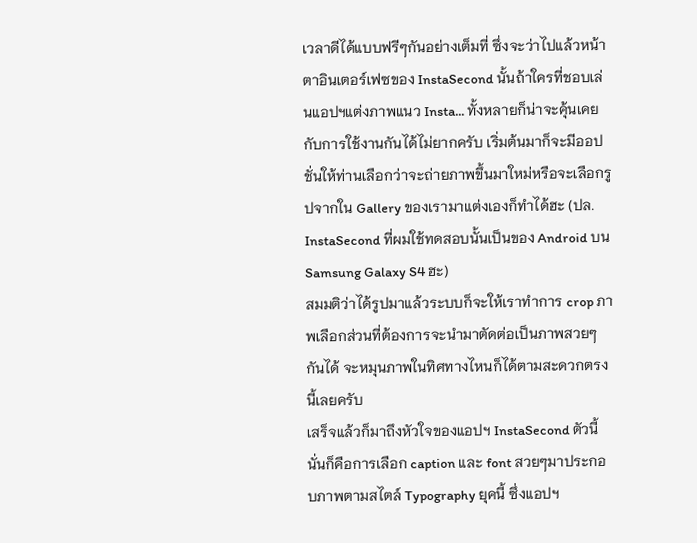เวลาดีได้แบบฟรีๆกันอย่างเต็มที่ ซึ่งจะว่าไปแล้วหน้าตาอินเตอร์เฟซของ InstaSecond นั้นถ้าใครที่ชอบเล่นแอปฯแต่งภาพแนว Insta... ทั้งหลายก็น่าจะคุ้นเคยกับการใช้งานกันได้ไม่ยากครับ เริ่มต้นมาก็จะมีออปชั่นให้ท่านเลือกว่าจะถ่ายภาพขึ้นมาใหม่หรือจะเลือกรูปจากใน Gallery ของเรามาแต่งเองก็ทำได้ฮะ (ปล. InstaSecond ที่ผมใช้ทดสอบนั้นเป็นของ Android บน Samsung Galaxy S4 ฮะ)
สมมติว่าได้รูปมาแล้วระบบก็จะให้เราทำการ crop ภาพเลือกส่วนที่ต้องการจะนำมาตัดต่อเป็นภาพสวยๆกันได้ จะหมุนภาพในทิศทางไหนก็ได้ตามสะดวกตรงนี้เลยครับ
เสร็จแล้วก็มาถึงหัวใจของแอปฯ InstaSecond ตัวนี้นั่นก็คือการเลือก caption และ font สวยๆมาประกอบภาพตามสไตล์ Typography ยุคนี้ ซึ่งแอปฯ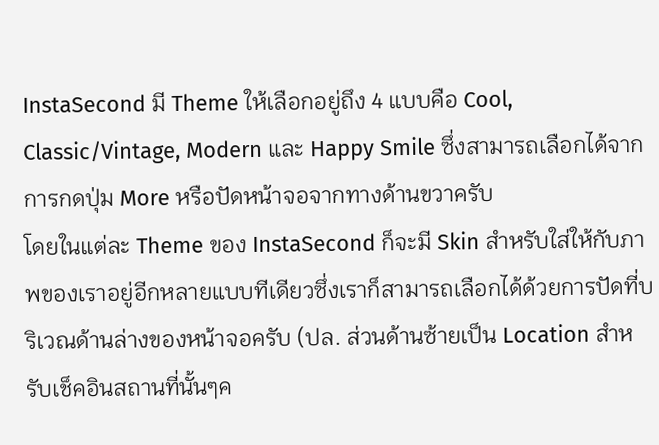InstaSecond มี Theme ให้เลือกอยู่ถึง 4 แบบคือ Cool, Classic/Vintage, Modern และ Happy Smile ซึ่งสามารถเลือกได้จากการกดปุ่ม More หรือปัดหน้าจอจากทางด้านขวาครับ
โดยในแต่ละ Theme ของ InstaSecond ก็จะมี Skin สำหรับใส่ให้กับภาพของเราอยู่อีกหลายแบบทีเดียวซึ่งเราก็สามารถเลือกได้ด้วยการปัดที่บริเวณด้านล่างของหน้าจอครับ (ปล. ส่วนด้านซ้ายเป็น Location สำหรับเช็คอินสถานที่นั้นๆค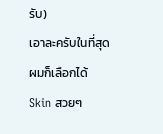รับ)
เอาละครับในที่สุดผมก็เลือกได้ Skin สวยๆ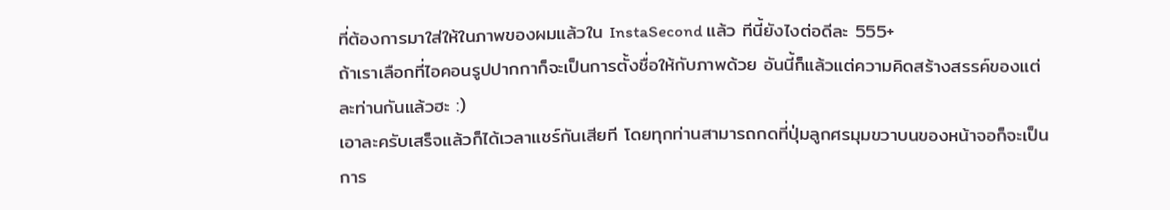ที่ต้องการมาใส่ให้ในภาพของผมแล้วใน InstaSecond แล้ว ทีนี้ยังไงต่อดีละ 555+
ถ้าเราเลือกที่ไอคอนรูปปากกาก็จะเป็นการตั้งชื่อให้กับภาพด้วย อันนี้ก็แล้วแต่ความคิดสร้างสรรค์ของแต่ละท่านกันแล้วฮะ :)
เอาละครับเสร็จแล้วก็ได้เวลาแชร์กันเสียที โดยทุกท่านสามารถกดที่ปุ่มลูกศรมุมขวาบนของหน้าจอก็จะเป็นการ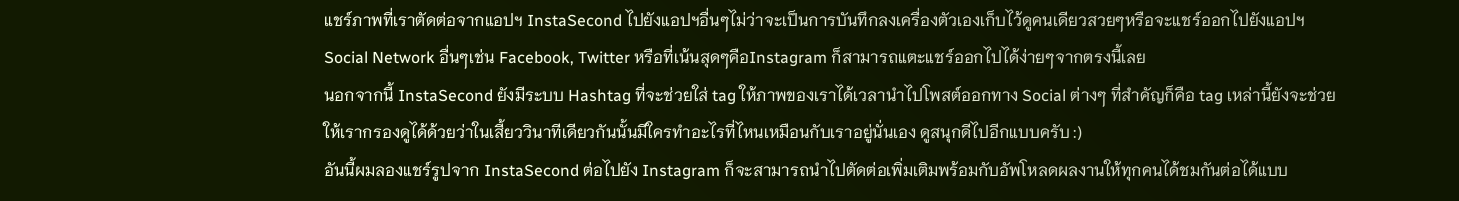แชร์ภาพที่เราตัดต่อจากแอปฯ InstaSecond ไปยังแอปฯอื่นๆไม่ว่าจะเป็นการบันทึกลงเครื่องตัวเองเก็บไว้ดูคนเดียวสวยๆหรือจะแชร์ออกไปยังแอปฯ Social Network อื่นๆเช่น Facebook, Twitter หรือที่เน้นสุดๆคือInstagram ก็สามารถแตะแชร์ออกไปได้ง่ายๆจากตรงนี้เลย
นอกจากนี้ InstaSecond ยังมีระบบ Hashtag ที่จะช่วยใส่ tag ให้ภาพของเราได้เวลานำไปโพสต์ออกทาง Social ต่างๆ ที่สำคัญก็คือ tag เหล่านี้ยังจะช่วยให้เรากรองดูได้ด้วยว่าในเสี้ยววินาทีเดียวกันนั้นมีใครทำอะไรที่ไหนเหมือนกับเราอยู่นั่นเอง ดูสนุกดีไปอีกแบบครับ :)
อันนี้ผมลองแชร์รูปจาก InstaSecond ต่อไปยัง Instagram ก็จะสามารถนำไปตัดต่อเพิ่มเติมพร้อมกับอัพโหลดผลงานให้ทุกคนได้ชมกันต่อได้แบบ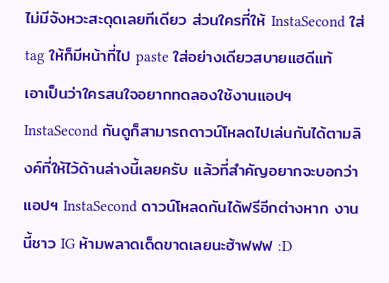ไม่มีจังหวะสะดุดเลยทีเดียว ส่วนใครที่ให้ InstaSecond ใส่ tag ให้ก็มีหน้าที่ไป paste ใส่อย่างเดียวสบายแฮดีแท้
เอาเป็นว่าใครสนใจอยากทดลองใช้งานแอปฯ InstaSecond กันดูก็สามารถดาวน์โหลดไปเล่นกันได้ตามลิงค์ที่ให้ไว้ด้านล่างนี้เลยครับ แล้วที่สำคัญอยากจะบอกว่าแอปฯ InstaSecond ดาวน์โหลดกันได้ฟรีอีกต่างหาก งานนี้ชาว IG ห้ามพลาดเด็ดขาดเลยนะฮ้าฟฟฟ :D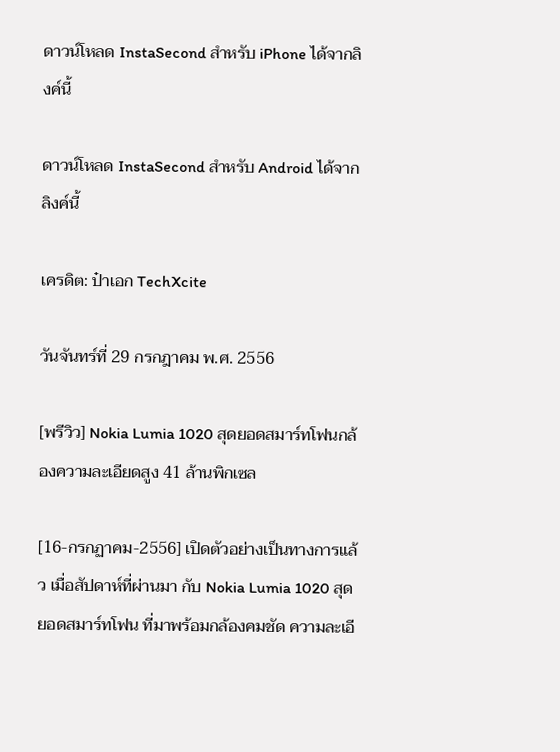ดาวน์โหลด InstaSecond สำหรับ iPhone ได้จากลิงค์นี้

ดาวน์โหลด InstaSecond สำหรับ Android ได้จากลิงค์นี้

เครดิต: ป๋าเอก TechXcite

วันจันทร์ที่ 29 กรกฎาคม พ.ศ. 2556

[พรีวิว] Nokia Lumia 1020 สุดยอดสมาร์ทโฟนกล้องความละเอียดสูง 41 ล้านพิกเซล

[16-กรกฏาคม-2556] เปิดตัวอย่างเป็นทางการแล้ว เมื่อสัปดาห์ที่ผ่านมา กับ Nokia Lumia 1020 สุด ยอดสมาร์ทโฟน ที่มาพร้อมกล้องคมชัด ความละเอี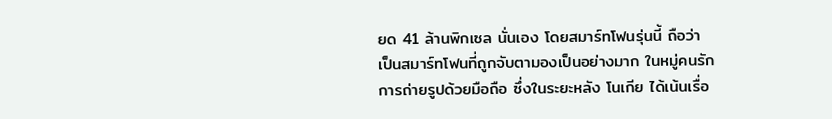ยด 41 ล้านพิกเซล นั่นเอง โดยสมาร์ทโฟนรุ่นนี้ ถือว่า เป็นสมาร์ทโฟนที่ถูกจับตามองเป็นอย่างมาก ในหมู่คนรักการถ่ายรูปด้วยมือถือ ซึ่งในระยะหลัง โนเกีย ได้เน้นเรื่อ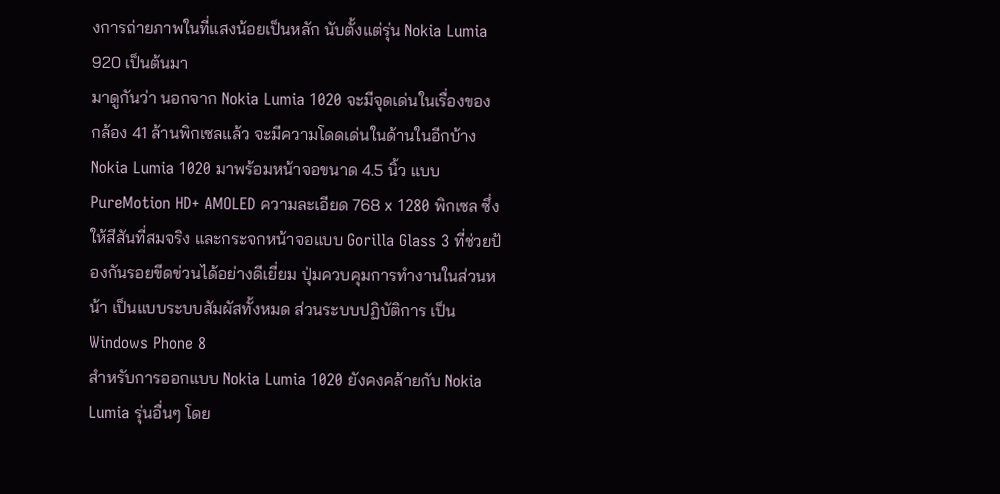งการถ่ายภาพในที่แสงน้อยเป็นหลัก นับตั้งแต่รุ่น Nokia Lumia 920 เป็นต้นมา
มาดูกันว่า นอกจาก Nokia Lumia 1020 จะมีจุดเด่นในเรื่องของ กล้อง 41 ล้านพิกเซลแล้ว จะมีความโดดเด่นในด้านในอีกบ้าง
Nokia Lumia 1020 มาพร้อมหน้าจอขนาด 4.5 นิ้ว แบบ PureMotion HD+ AMOLED ความละเอียด 768 x 1280 พิกเซล ซึ่งให้สีสันที่สมจริง และกระจกหน้าจอแบบ Gorilla Glass 3 ที่ช่วยป้องกันรอยขีดข่วนได้อย่างดีเยี่ยม ปุ่มควบคุมการทำงานในส่วนหน้า เป็นแบบระบบสัมผัสทั้งหมด ส่วนระบบปฏิบัติการ เป็น Windows Phone 8
สำหรับการออกแบบ Nokia Lumia 1020 ยังคงคล้ายกับ Nokia Lumia รุ่นอื่นๆ โดย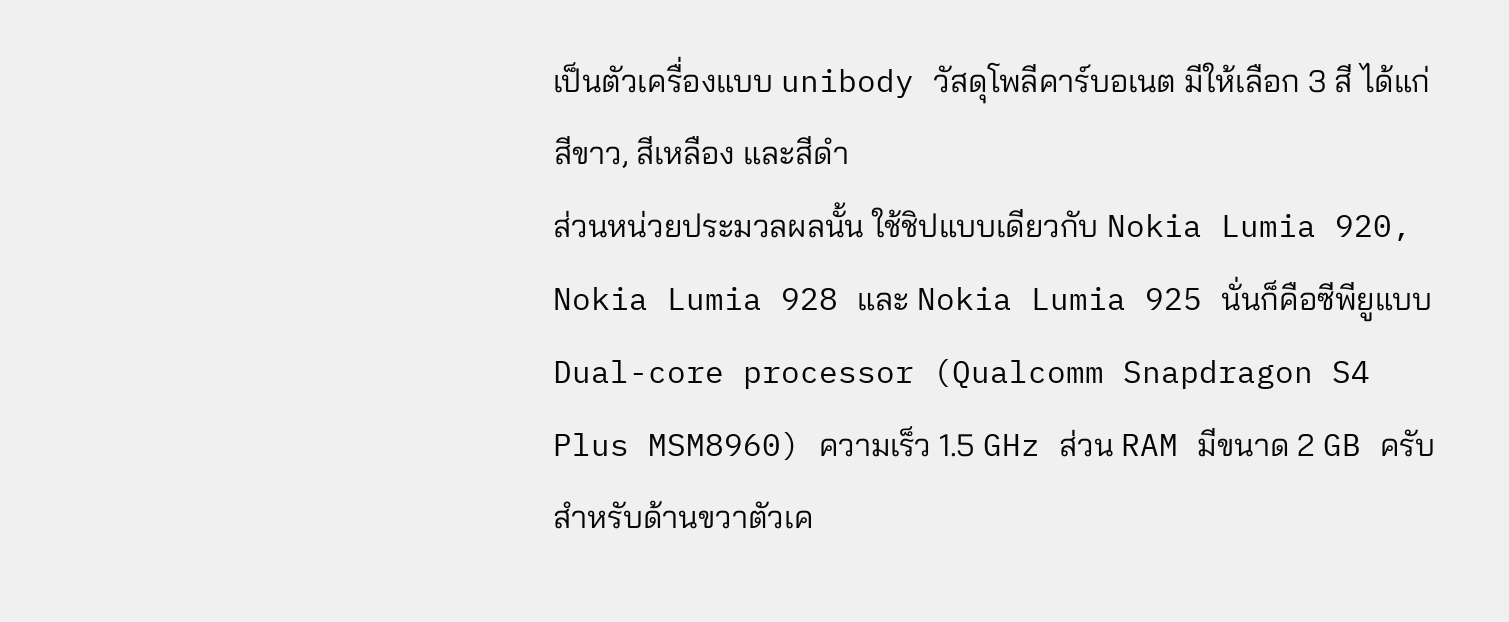เป็นตัวเครื่องแบบ unibody วัสดุโพลีคาร์บอเนต มีให้เลือก 3 สี ได้แก่ สีขาว, สีเหลือง และสีดำ
ส่วนหน่วยประมวลผลนั้น ใช้ชิปแบบเดียวกับ Nokia Lumia 920, Nokia Lumia 928 และ Nokia Lumia 925 นั่นก็คือซีพียูแบบ Dual-core processor (Qualcomm Snapdragon S4 Plus MSM8960) ความเร็ว 1.5 GHz ส่วน RAM มีขนาด 2 GB ครับ
สำหรับด้านขวาตัวเค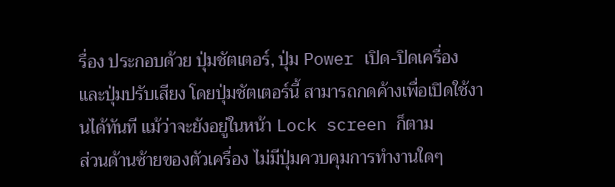รื่อง ประกอบด้วย ปุ่มชัตเตอร์, ปุ่ม Power เปิด-ปิดเครื่อง และปุ่มปรับเสียง โดยปุ่มชัตเตอร์นี้ สามารถกดค้างเพื่อเปิดใช้งานได้ทันที แม้ว่าจะยังอยู่ในหน้า Lock screen ก็ตาม
ส่วนด้านซ้ายของตัวเครื่อง ไม่มีปุ่มควบคุมการทำงานใดๆ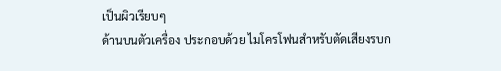เป็นผิวเรียบๆ
ด้านบนตัวเครื่อง ประกอบด้วย ไมโครโฟนสำหรับตัดเสียงรบก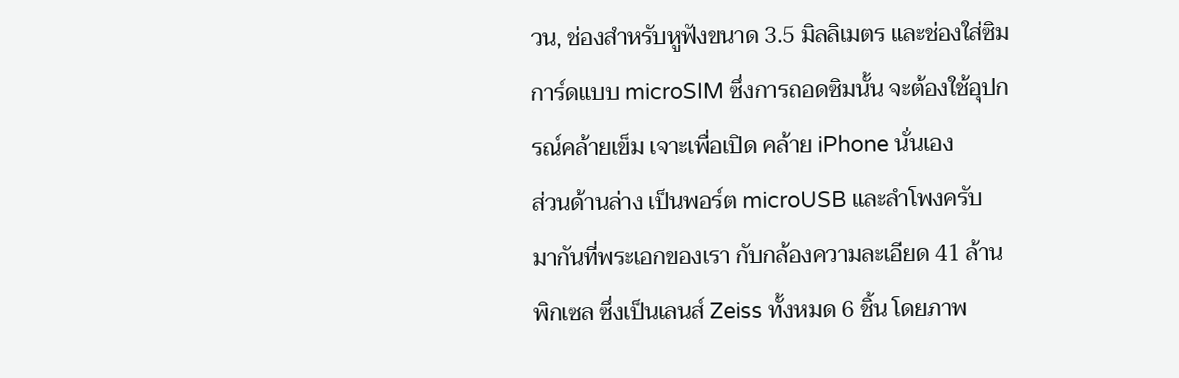วน, ช่องสำหรับหูฟังขนาด 3.5 มิลลิเมตร และช่องใส่ซิมการ์ดแบบ microSIM ซึ่งการถอดซิมนั้น จะต้องใช้อุปกรณ์คล้ายเข็ม เจาะเพื่อเปิด คล้าย iPhone นั่นเอง
ส่วนด้านล่าง เป็นพอร์ต microUSB และลำโพงครับ
มากันที่พระเอกของเรา กับกล้องความละเอียด 41 ล้านพิกเซล ซึ่งเป็นเลนส์ Zeiss ทั้งหมด 6 ชิ้น โดยภาพ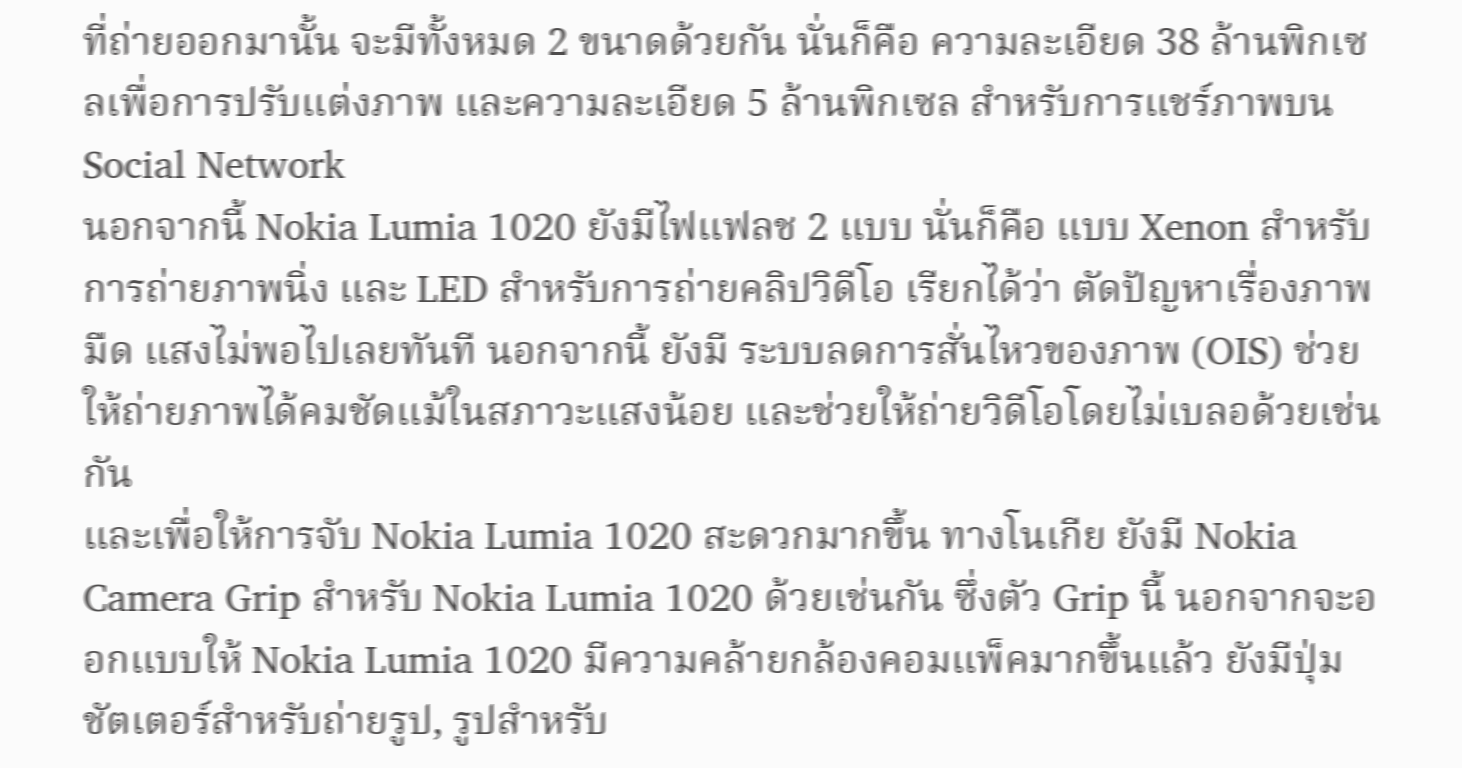ที่ถ่ายออกมานั้น จะมีทั้งหมด 2 ขนาดด้วยกัน นั่นก็คือ ความละเอียด 38 ล้านพิกเซลเพื่อการปรับแต่งภาพ และความละเอียด 5 ล้านพิกเซล สำหรับการแชร์ภาพบน Social Network
นอกจากนี้ Nokia Lumia 1020 ยังมีไฟแฟลช 2 แบบ นั่นก็คือ แบบ Xenon สำหรับการถ่ายภาพนิ่ง และ LED สำหรับการถ่ายคลิปวิดีโอ เรียกได้ว่า ตัดปัญหาเรื่องภาพมืด แสงไม่พอไปเลยทันที นอกจากนี้ ยังมี ระบบลดการสั่นไหวของภาพ (OIS) ช่วยให้ถ่ายภาพได้คมชัดแม้ในสภาวะแสงน้อย และช่วยให้ถ่ายวิดีโอโดยไม่เบลอด้วยเช่นกัน
และเพื่อให้การจับ Nokia Lumia 1020 สะดวกมากขึ้น ทางโนเกีย ยังมี Nokia Camera Grip สำหรับ Nokia Lumia 1020 ด้วยเช่นกัน ซึ่งตัว Grip นี้ นอกจากจะออกแบบให้ Nokia Lumia 1020 มีความคล้ายกล้องคอมแพ็คมากขึ้นแล้ว ยังมีปุ่มชัตเตอร์สำหรับถ่ายรูป, รูปสำหรับ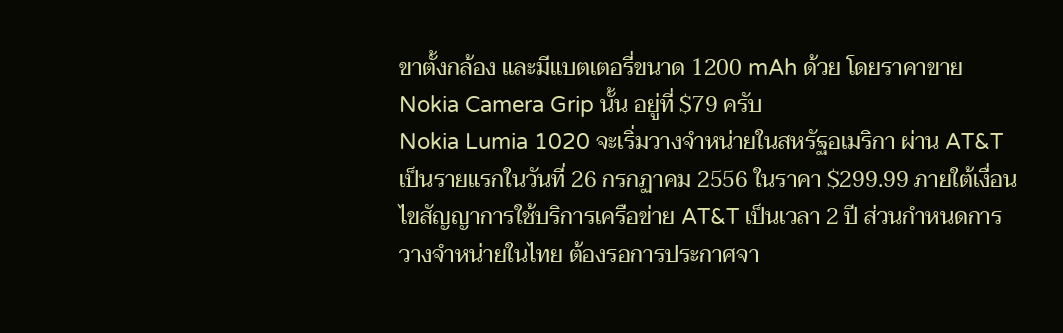ขาตั้งกล้อง และมีแบตเตอรี่ขนาด 1200 mAh ด้วย โดยราคาขาย Nokia Camera Grip นั้น อยู่ที่ $79 ครับ
Nokia Lumia 1020 จะเริ่มวางจำหน่ายในสหรัฐอเมริกา ผ่าน AT&T เป็นรายแรกในวันที่ 26 กรกฏาคม 2556 ในราคา $299.99 ภายใต้เงื่อนไขสัญญาการใช้บริการเครือข่าย AT&T เป็นเวลา 2 ปี ส่วนกำหนดการวางจำหน่ายในไทย ต้องรอการประกาศจา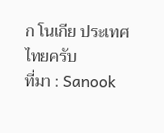ก โนเกีย ประเทศไทยครับ
ที่มา : Sanook